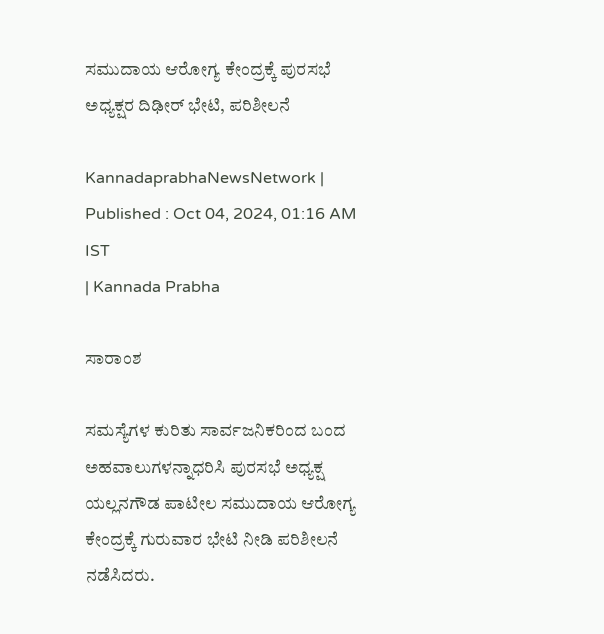ಸಮುದಾಯ ಆರೋಗ್ಯ ಕೇಂದ್ರಕ್ಕೆ ಪುರಸಭೆ ಅಧ್ಯಕ್ಷರ ದಿಢೀರ್‌ ಭೇಟಿ, ಪರಿಶೀಲನೆ

KannadaprabhaNewsNetwork |
Published : Oct 04, 2024, 01:16 AM IST
| Kannada Prabha

ಸಾರಾಂಶ

ಸಮಸ್ಯೆಗಳ ಕುರಿತು ಸಾರ್ವಜನಿಕರಿಂದ ಬಂದ ಅಹವಾಲುಗಳನ್ನಾಧರಿಸಿ ಪುರಸಭೆ ಅಧ್ಯಕ್ಷ ಯಲ್ಲನಗೌಡ ಪಾಟೀಲ ಸಮುದಾಯ ಆರೋಗ್ಯ ಕೇಂದ್ರಕ್ಕೆ ಗುರುವಾರ ಭೇಟಿ ನೀಡಿ ಪರಿಶೀಲನೆ ನಡೆಸಿದರು.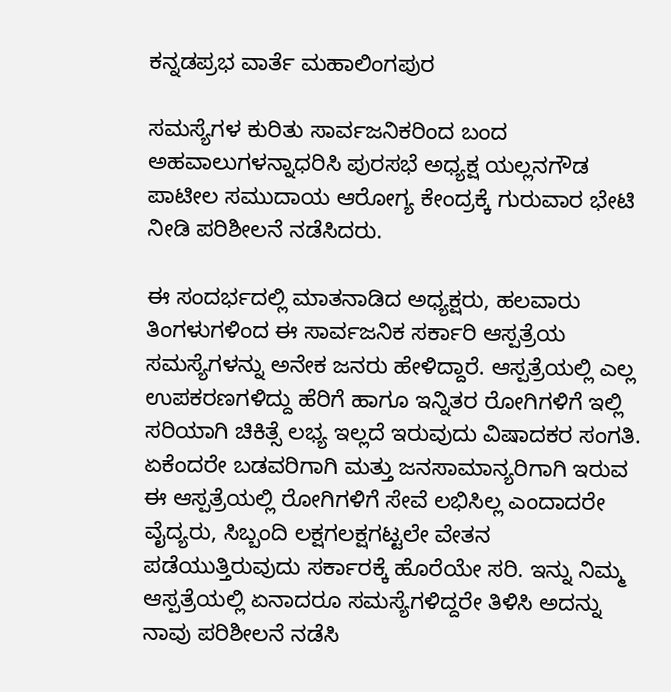ಕನ್ನಡಪ್ರಭ ವಾರ್ತೆ ಮಹಾಲಿಂಗಪುರ

ಸಮಸ್ಯೆಗಳ ಕುರಿತು ಸಾರ್ವಜನಿಕರಿಂದ ಬಂದ ಅಹವಾಲುಗಳನ್ನಾಧರಿಸಿ ಪುರಸಭೆ ಅಧ್ಯಕ್ಷ ಯಲ್ಲನಗೌಡ ಪಾಟೀಲ ಸಮುದಾಯ ಆರೋಗ್ಯ ಕೇಂದ್ರಕ್ಕೆ ಗುರುವಾರ ಭೇಟಿ ನೀಡಿ ಪರಿಶೀಲನೆ ನಡೆಸಿದರು.

ಈ ಸಂದರ್ಭದಲ್ಲಿ ಮಾತನಾಡಿದ ಅಧ್ಯಕ್ಷರು, ಹಲವಾರು ತಿಂಗಳುಗಳಿಂದ ಈ ಸಾರ್ವಜನಿಕ ಸರ್ಕಾರಿ ಆಸ್ಪತ್ರೆಯ ಸಮಸ್ಯೆಗಳನ್ನು ಅನೇಕ ಜನರು ಹೇಳಿದ್ದಾರೆ. ಆಸ್ಪತ್ರೆಯಲ್ಲಿ ಎಲ್ಲ ಉಪಕರಣಗಳಿದ್ದು ಹೆರಿಗೆ ಹಾಗೂ ಇನ್ನಿತರ ರೋಗಿಗಳಿಗೆ ಇಲ್ಲಿ ಸರಿಯಾಗಿ ಚಿಕಿತ್ಸೆ ಲಭ್ಯ ಇಲ್ಲದೆ ಇರುವುದು ವಿಷಾದಕರ ಸಂಗತಿ. ಏಕೆಂದರೇ ಬಡವರಿಗಾಗಿ ಮತ್ತು ಜನಸಾಮಾನ್ಯರಿಗಾಗಿ ಇರುವ ಈ ಆಸ್ಪತ್ರೆಯಲ್ಲಿ ರೋಗಿಗಳಿಗೆ ಸೇವೆ ಲಭಿಸಿಲ್ಲ ಎಂದಾದರೇ ವೈದ್ಯರು, ಸಿಬ್ಬಂದಿ ಲಕ್ಷಗಲಕ್ಷಗಟ್ಟಲೇ ವೇತನ ಪಡೆಯುತ್ತಿರುವುದು ಸರ್ಕಾರಕ್ಕೆ ಹೊರೆಯೇ ಸರಿ. ಇನ್ನು ನಿಮ್ಮ ಆಸ್ಪತ್ರೆಯಲ್ಲಿ ಏನಾದರೂ ಸಮಸ್ಯೆಗಳಿದ್ದರೇ ತಿಳಿಸಿ ಅದನ್ನು ನಾವು ಪರಿಶೀಲನೆ ನಡೆಸಿ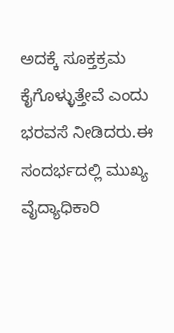ಅದಕ್ಕೆ ಸೂಕ್ತಕ್ರಮ ಕೈಗೊಳ್ಳುತ್ತೇವೆ ಎಂದು ಭರವಸೆ ನೀಡಿದರು.ಈ ಸಂದರ್ಭದಲ್ಲಿ ಮುಖ್ಯ ವೈದ್ಯಾಧಿಕಾರಿ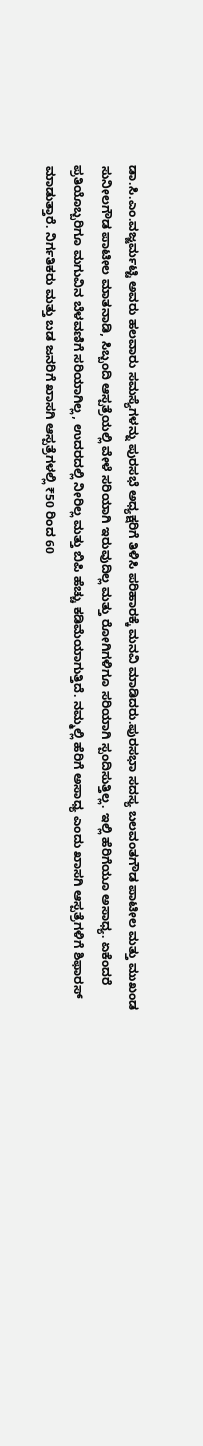ಡಾ.ಸಿ.ಎಂ.ವಜ್ಜರ್ಮಟ್ಟಿ ಅವರು ಹಲವಾರು ಸಮಸ್ಯೆಗಳನ್ನು ಪುರಸಭೆ ಅಧ್ಯಕ್ಷರಿಗೆ ತಿಳಿಸಿ ಪರಿಹಾರಕ್ಕೆ ಮನವಿ ಮಾಡಿದರು.ಪುರಸಭಾ ಸದಸ್ಯ ಬಲವಂತಗೌಡ ಪಾಟೀಲ ಮತ್ತು ಮುಖಂಡ ಸುನೀಲಗೌಡ ಪಾಟೀಲ ಮಾತನಾಡಿ, ಸಿಬ್ಬಂದಿ ಆಸ್ಪತ್ರೆಯಲ್ಲಿ ವೇಳೆ ಸರಿಯಾಗಿ ಇರುವುದಿಲ್ಲ ಮತ್ತು ರೋಗಿಗಳಿಗೂ ಸರಿಯಾಗಿ ಸ್ಪಂದಿಸುತ್ತಿಲ್ಲ. ಇಲ್ಲಿ ಹೆರಿಗೆಯೂ ಅಸಾಧ್ಯ. ಏಕೆಂದರೆ ಪ್ರತಿಯೊಬ್ಬರಿಗೂ ಮಗುವಿನ ಬೆಳವಣಿಗೆ ಸರಿಯಾಗಿಲ್ಲ, ಉದರದಲ್ಲಿ ನೀರಿಲ್ಲ ಮತ್ತು ಬಿಪಿ ಹೆಚ್ಚು ಕಡಿಮೆಯಾಗುತ್ತಿದೆ. ನಮ್ಮಲ್ಲಿ ಹೆರಿಗೆ ಅಸಾಧ್ಯ ಎಂದು ಖಾಸಗಿ ಆಸ್ಪತ್ರೆಗಳಿಗೆ ಶಿಫಾರಸ್‌ ಮಾಡುತ್ತಾರೆ. ನಿರ್ಗತಿಕರು ಮತ್ತು ಬಡ ಜನರಿಗೆ ಖಾಸಗಿ ಆಸ್ಪತ್ರೆಗಳಲ್ಲಿ ₹50 ರಿಂದ 60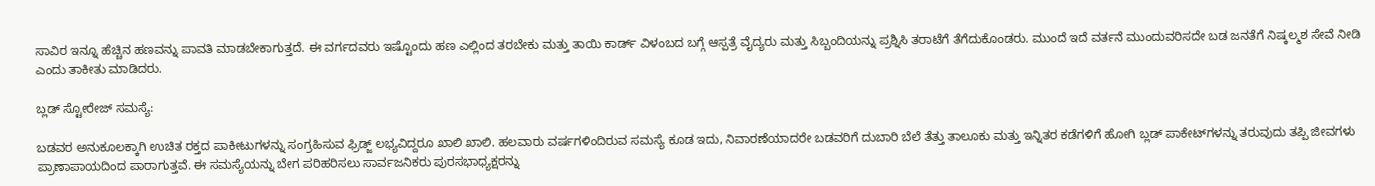ಸಾವಿರ ಇನ್ನೂ ಹೆಚ್ಚಿನ ಹಣವನ್ನು ಪಾವತಿ ಮಾಡಬೇಕಾಗುತ್ತದೆ. ಈ ವರ್ಗದವರು ಇಷ್ಟೊಂದು ಹಣ ಎಲ್ಲಿಂದ ತರಬೇಕು ಮತ್ತು ತಾಯಿ ಕಾರ್ಡ್ ವಿಳಂಬದ ಬಗ್ಗೆ ಆಸ್ಪತ್ರೆ ವೈದ್ಯರು ಮತ್ತು ಸಿಬ್ಬಂದಿಯನ್ನು ಪ್ರಶ್ನಿಸಿ ತರಾಟೆಗೆ ತೆಗೆದುಕೊಂಡರು. ಮುಂದೆ ಇದೆ ವರ್ತನೆ ಮುಂದುವರಿಸದೇ ಬಡ ಜನತೆಗೆ ನಿಷ್ಕಲ್ಮಶ ಸೇವೆ ನೀಡಿ ಎಂದು ತಾಕೀತು ಮಾಡಿದರು.

ಬ್ಲಡ್ ಸ್ಟೋರೇಜ್ ಸಮಸ್ಯೆ:

ಬಡವರ ಅನುಕೂಲಕ್ಕಾಗಿ ಉಚಿತ ರಕ್ತದ ಪಾಕೀಟುಗಳನ್ನು ಸಂಗ್ರಹಿಸುವ ಫ್ರಿಡ್ಜ್ ಲಭ್ಯವಿದ್ದರೂ ಖಾಲಿ ಖಾಲಿ. ಹಲವಾರು ವರ್ಷಗಳಿಂದಿರುವ ಸಮಸ್ಯೆ ಕೂಡ ಇದು, ನಿವಾರಣೆಯಾದರೇ ಬಡವರಿಗೆ ದುಬಾರಿ ಬೆಲೆ ತೆತ್ತು ತಾಲೂಕು ಮತ್ತು ಇನ್ನಿತರ ಕಡೆಗಳಿಗೆ ಹೋಗಿ ಬ್ಲಡ್ ಪಾಕೇಟ್‌ಗಳನ್ನು ತರುವುದು ತಪ್ಪಿ ಜೀವಗಳು ಪ್ರಾಣಾಪಾಯದಿಂದ ಪಾರಾಗುತ್ತವೆ. ಈ ಸಮಸ್ಯೆಯನ್ನು ಬೇಗ ಪರಿಹರಿಸಲು ಸಾರ್ವಜನಿಕರು ಪುರಸಭಾಧ್ಯಕ್ಷರನ್ನು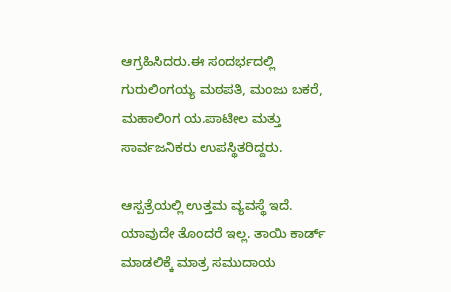ಆಗ್ರಹಿಸಿದರು.ಈ ಸಂದರ್ಭದಲ್ಲಿ ಗುರುಲಿಂಗಯ್ಯ ಮಠಪತಿ, ಮಂಜು ಬಕರೆ, ಮಹಾಲಿಂಗ ಯ.ಪಾಟೀಲ ಮತ್ತು ಸಾರ್ವಜನಿಕರು ಉಪಸ್ಥಿತರಿದ್ದರು.

ಆಸ್ಪತ್ರೆಯಲ್ಲಿ ಉತ್ತಮ ವ್ಯವಸ್ಥೆ ಇದೆ. ಯಾವುದೇ ತೊಂದರೆ ಇಲ್ಲ. ತಾಯಿ ಕಾರ್ಡ್ ಮಾಡಲಿಕ್ಕೆ ಮಾತ್ರ ಸಮುದಾಯ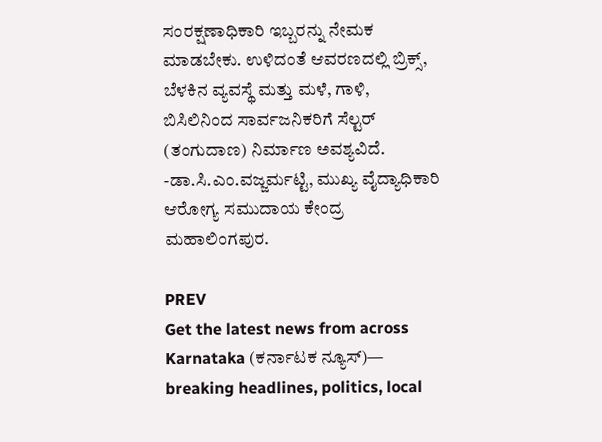ಸಂರಕ್ಷಣಾಧಿಕಾರಿ ಇಬ್ಬರನ್ನು ನೇಮಕ ಮಾಡಬೇಕು. ಉಳಿದಂತೆ ಆವರಣದಲ್ಲಿ ಬ್ರಿಕ್ಸ್, ಬೆಳಕಿನ ವ್ಯವಸ್ಥೆ ಮತ್ತು ಮಳೆ, ಗಾಳಿ, ಬಿಸಿಲಿನಿಂದ ಸಾರ್ವಜನಿಕರಿಗೆ ಸೆಲ್ಟರ್ (ತಂಗುದಾಣ) ನಿರ್ಮಾಣ ಅವಶ್ಯವಿದೆ. -ಡಾ.ಸಿ.ಎಂ.ವಜ್ಜರ್ಮಟ್ಟಿ, ಮುಖ್ಯ ವೈದ್ಯಾಧಿಕಾರಿ ಆರೋಗ್ಯ ಸಮುದಾಯ ಕೇಂದ್ರ ಮಹಾಲಿಂಗಪುರ.

PREV
Get the latest news from across Karnataka (ಕರ್ನಾಟಕ ನ್ಯೂಸ್)— breaking headlines, politics, local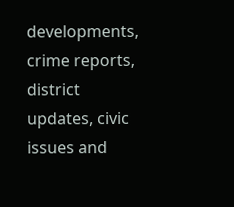developments, crime reports, district updates, civic issues and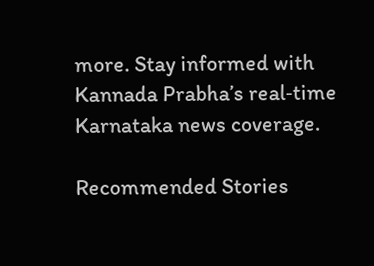more. Stay informed with Kannada Prabha’s real‑time Karnataka news coverage.

Recommended Stories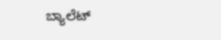ಬ್ಯಾಲೆಟ್‌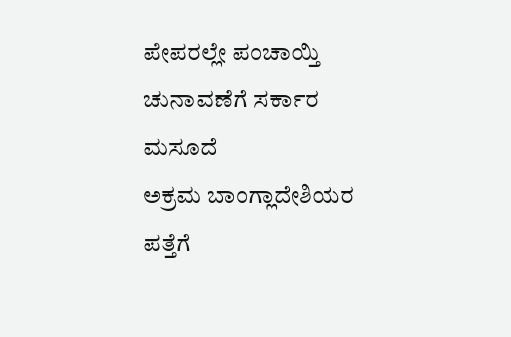ಪೇಪರಲ್ಲೇ ಪಂಚಾಯ್ತಿ ಚುನಾವಣೆಗೆ ಸರ್ಕಾರ ಮಸೂದೆ
ಅಕ್ರಮ ಬಾಂಗ್ಲಾದೇಶಿಯರ ಪತ್ತೆಗೆ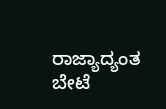ರಾಜ್ಯಾದ್ಯಂತ ಬೇಟೆ